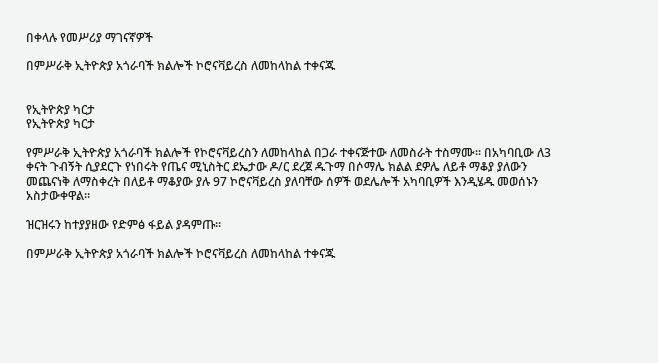በቀላሉ የመሥሪያ ማገናኛዎች

በምሥራቅ ኢትዮጵያ አጎራባች ክልሎች ኮሮናቫይረስ ለመከላከል ተቀናጁ


የኢትዮጵያ ካርታ
የኢትዮጵያ ካርታ

የምሥራቅ ኢትዮጵያ አጎራባች ክልሎች የኮሮናቫይረስን ለመከላከል በጋራ ተቀናጅተው ለመስራት ተስማሙ። በአካባቢው ለ3 ቀናት ጉብኝት ሲያደርጉ የነበሩት የጤና ሚኒስትር ደኤታው ዶ/ር ደረጀ ዱጉማ በሶማሌ ክልል ደዎሌ ለይቶ ማቆያ ያለውን መጨናነቅ ለማስቀረት በለይቶ ማቆያው ያሉ 97 ኮሮናቫይረስ ያለባቸው ሰዎች ወደሌሎች አካባቢዎች እንዲሄዱ መወሰኑን አስታውቀዋል።

ዝርዝሩን ከተያያዘው የድምፅ ፋይል ያዳምጡ።

በምሥራቅ ኢትዮጵያ አጎራባች ክልሎች ኮሮናቫይረስ ለመከላከል ተቀናጁ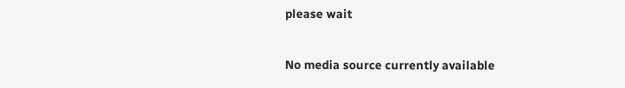please wait

No media source currently available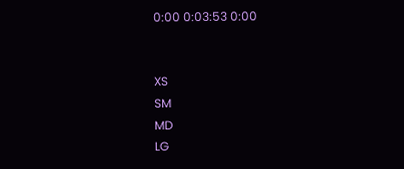0:00 0:03:53 0:00


XS
SM
MD
LG